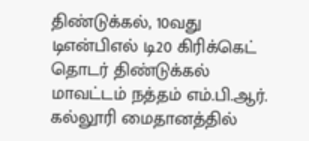திண்டுக்கல், 10வது டிஎன்பிஎல் டி20 கிரிக்கெட் தொடர் திண்டுக்கல் மாவட்டம் நத்தம் எம்.பி.ஆர். கல்லூரி மைதானத்தில்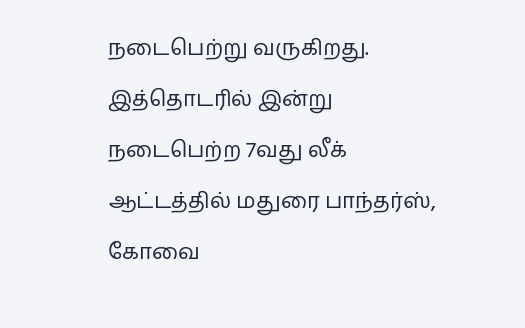நடைபெற்று வருகிறது. இத்தொடரில் இன்று நடைபெற்ற 7வது லீக் ஆட்டத்தில் மதுரை பாந்தர்ஸ், கோவை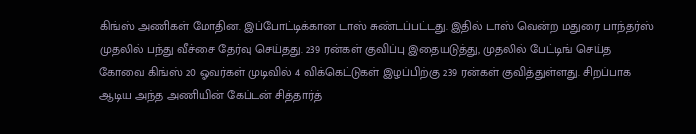கிங்ஸ் அணிகள் மோதின. இப்போட்டிக்கான டாஸ் சுண்டப்பட்டது. இதில் டாஸ் வென்ற மதுரை பாந்தர்ஸ் முதலில் பந்து வீச்சை தேர்வு செய்தது. 239 ரன்கள் குவிப்பு இதையடுத்து, முதலில் பேட்டிங் செய்த கோவை கிங்ஸ் 20 ஓவர்கள் முடிவில் 4 விக்கெட்டுகள் இழப்பிற்கு 239 ரன்கள் குவித்துள்ளது. சிறப்பாக ஆடிய அந்த அணியின் கேப்டன் சித்தார்த்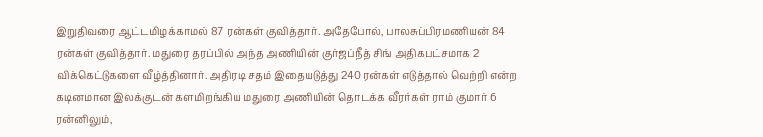இறுதிவரை ஆட்டமிழக்காமல் 87 ரன்கள் குவித்தார். அதேபோல், பாலசுப்பிரமணியன் 84 ரன்கள் குவித்தார். மதுரை தரப்பில் அந்த அணியின் குர்ஜப்நீத் சிங் அதிகபட்சமாக 2 விக்கெட்டுகளை வீழ்த்தினார். அதிரடி சதம் இதையடுத்து 240 ரன்கள் எடுத்தால் வெற்றி என்ற கடினமான இலக்குடன் களமிறங்கிய மதுரை அணியின் தொடக்க வீரர்கள் ராம் குமார் 6 ரன்னிலும்,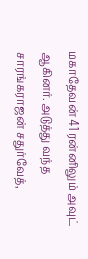மகாதேவன் 41 ரன்னிலும் அவுட் ஆகினர். அடுத்து வந்த சாரங்கராஜன் சதுர்வேத்,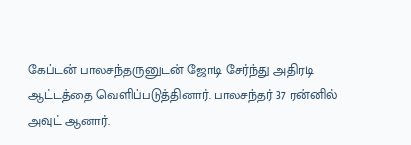கேப்டன் பாலசந்தருனுடன் ஜோடி சேர்ந்து அதிரடி ஆட்டத்தை வெளிப்படுத்தினார். பாலசந்தர் 37 ரன்னில் அவுட் ஆனார்.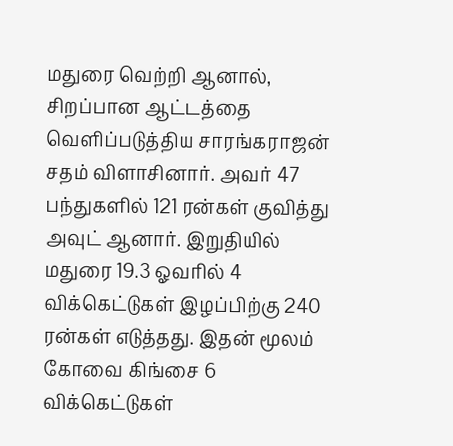மதுரை வெற்றி ஆனால், சிறப்பான ஆட்டத்தை வெளிப்படுத்திய சாரங்கராஜன் சதம் விளாசினார். அவர் 47 பந்துகளில் 121 ரன்கள் குவித்து அவுட் ஆனார். இறுதியில் மதுரை 19.3 ஓவரில் 4 விக்கெட்டுகள் இழப்பிற்கு 240 ரன்கள் எடுத்தது. இதன் மூலம் கோவை கிங்சை 6 விக்கெட்டுகள்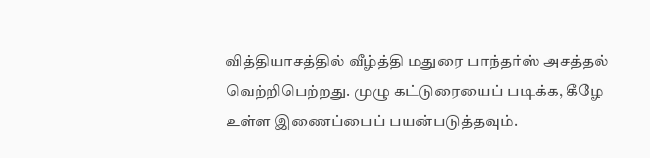வித்தியாசத்தில் வீழ்த்தி மதுரை பாந்தர்ஸ் அசத்தல் வெற்றிபெற்றது. முழு கட்டுரையைப் படிக்க, கீழே உள்ள இணைப்பைப் பயன்படுத்தவும்.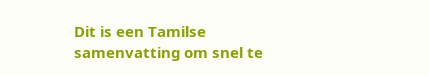Dit is een Tamilse samenvatting om snel te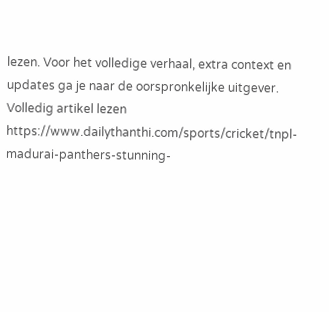lezen. Voor het volledige verhaal, extra context en updates ga je naar de oorspronkelijke uitgever.
Volledig artikel lezen
https://www.dailythanthi.com/sports/cricket/tnpl-madurai-panthers-stunning-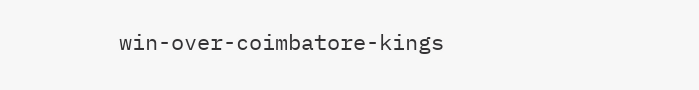win-over-coimbatore-kings